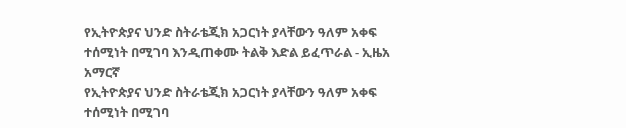የኢትዮጵያና ህንድ ስትራቴጂክ አጋርነት ያላቸውን ዓለም አቀፍ ተሰሚነት በሚገባ እንዲጠቀሙ ትልቅ እድል ይፈጥራል - ኢዜአ አማርኛ
የኢትዮጵያና ህንድ ስትራቴጂክ አጋርነት ያላቸውን ዓለም አቀፍ ተሰሚነት በሚገባ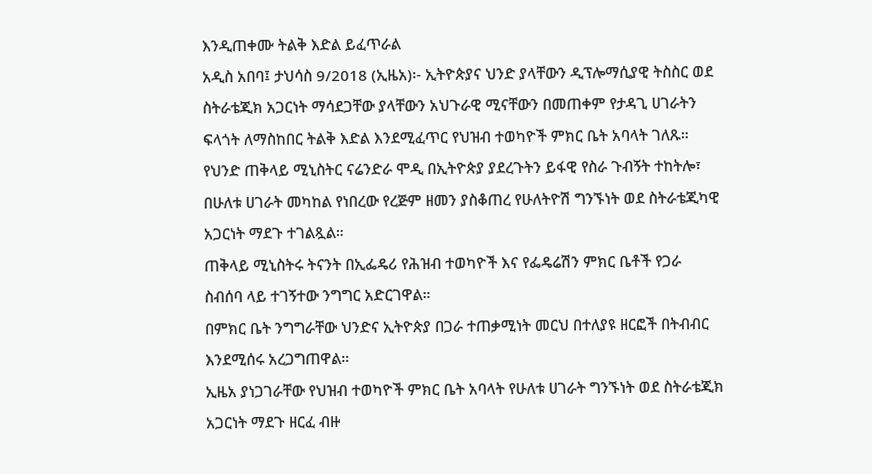እንዲጠቀሙ ትልቅ እድል ይፈጥራል
አዲስ አበባ፤ ታህሳስ 9/2018 (ኢዜአ)፡- ኢትዮጵያና ህንድ ያላቸውን ዲፕሎማሲያዊ ትስስር ወደ ስትራቴጂክ አጋርነት ማሳደጋቸው ያላቸውን አህጉራዊ ሚናቸውን በመጠቀም የታዳጊ ሀገራትን ፍላጎት ለማስከበር ትልቅ እድል እንደሚፈጥር የህዝብ ተወካዮች ምክር ቤት አባላት ገለጹ።
የህንድ ጠቅላይ ሚኒስትር ናሬንድራ ሞዲ በኢትዮጵያ ያደረጉትን ይፋዊ የስራ ጉብኝት ተከትሎ፣ በሁለቱ ሀገራት መካከል የነበረው የረጅም ዘመን ያስቆጠረ የሁለትዮሽ ግንኙነት ወደ ስትራቴጂካዊ አጋርነት ማደጉ ተገልጿል።
ጠቅላይ ሚኒስትሩ ትናንት በኢፌዴሪ የሕዝብ ተወካዮች እና የፌዴሬሽን ምክር ቤቶች የጋራ ስብሰባ ላይ ተገኝተው ንግግር አድርገዋል።
በምክር ቤት ንግግራቸው ህንድና ኢትዮጵያ በጋራ ተጠቃሚነት መርህ በተለያዩ ዘርፎች በትብብር እንደሚሰሩ አረጋግጠዋል።
ኢዜአ ያነጋገራቸው የህዝብ ተወካዮች ምክር ቤት አባላት የሁለቱ ሀገራት ግንኙነት ወደ ስትራቴጂክ አጋርነት ማደጉ ዘርፈ ብዙ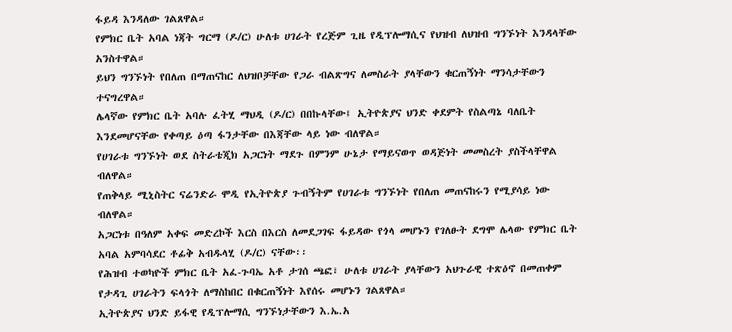ፋይዳ እንዳለው ገልጸዋል።
የምክር ቤት አባል ነጃት ግርማ (ዶ/ር) ሁለቱ ሀገራት የረጅም ጊዜ የዲፕሎማሲና የህዝብ ለህዝብ ግንኙነት እንዳላቸው አንስተዋል።
ይህን ግንኙነት የበለጠ በማጠናከር ለህዝቦቻቸው የጋራ ብልጽግና ለመስራት ያላቸውን ቁርጠኝነት ማንሳታቸውን ተናግረዋል።
ሌላኛው የምክር ቤት አባሉ ፈትሂ ማህዲ (ዶ/ር) በበኩላቸው፤ ኢትዮጵያና ህንድ ቀደምት የስልጣኔ ባለቤት እንደመሆናቸው የቀጣይ ዕጣ ፋንታቸው በእጃቸው ላይ ነው ብለዋል።
የሀገራቱ ግንኙነት ወደ ስትራቴጂክ አጋርነት ማደጉ በምንም ሁኔታ የማይናወጥ ወዳጅነት መመስረት ያስችላቸዋል ብለዋል።
የጠቅላይ ሚኒስትር ናሬንድራ ሞዲ የኢትዮጵያ ጉብኝትም የሀገራቱ ግንኙነት የበለጠ መጠናከሩን የሚያሳይ ነው ብለዋል።
አጋርነቱ በዓለም አቀፍ መድረኮች እርስ በእርስ ለመደጋገፍ ፋይዳው የጎላ መሆኑን የገለፁት ደግሞ ሌላው የምክር ቤት አባል አምባሳደር ቶፊቅ አብዱላሂ (ዶ/ር) ናቸው፡፡
የሕዝብ ተወካዮች ምክር ቤት አፈ-ጉባኤ አቶ ታገሰ ጫፎ፣ ሁለቱ ሀገራት ያላቸውን አህጉራዊ ተጽዕኖ በመጠቀም የታዳጊ ሀገራትን ፍላጎት ለማስከበር በቁርጠኝነት እየሰሩ መሆኑን ገልጸዋል።
ኢትዮጵያና ህንድ ይፋዊ የዲፕሎማሲ ግንኙነታቸውን እ.ኤ.አ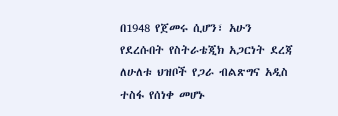በ1948 የጀመሩ ሲሆን፣ አሁን የደረሱበት የስትራቴጂክ አጋርነት ደረጃ ለሁለቱ ህዝቦች የጋራ ብልጽግና አዲስ ተስፋ የሰነቀ መሆኑ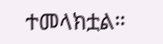ተመላክቷል።